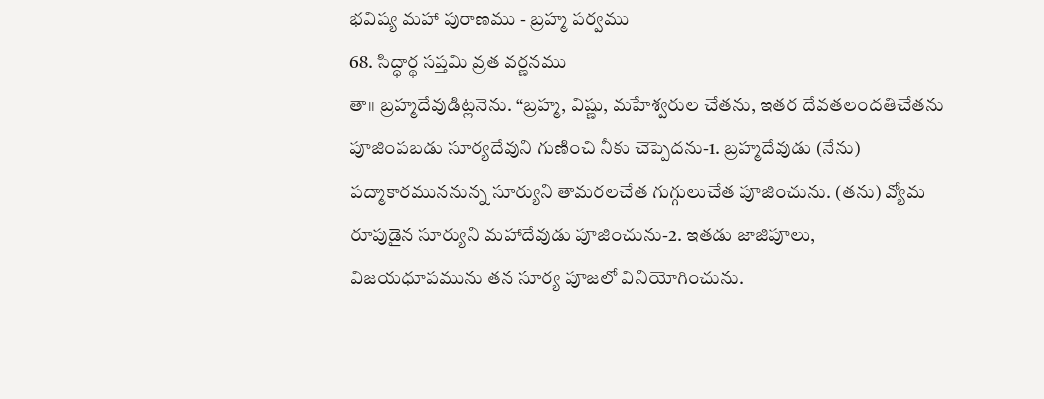భవిష్య మహా పురాణము - బ్రహ్మ పర్వము
68. సిద్ధార్థ సప్తమి వ్రత వర్ణనము
తా॥ బ్రహ్మదేవుడిట్లనెను. “బ్రహ్మ, విష్ణు, మహేశ్వరుల చేతను, ఇతర దేవతలందతిచేతను పూజింపబడు సూర్యదేవుని గుణించి నీకు చెప్పెదను-1. బ్రహ్మదేవుడు (నేను) పద్మాకారముననున్న సూర్యుని తామరలచేత గుగ్గులుచేత పూజించును. (తను) వ్యోమ రూపుడైన సూర్యుని మహాదేవుడు పూజించును-2. ఇతడు జాజిపూలు, విజయధూపమును తన సూర్య పూజలో వినియోగించును.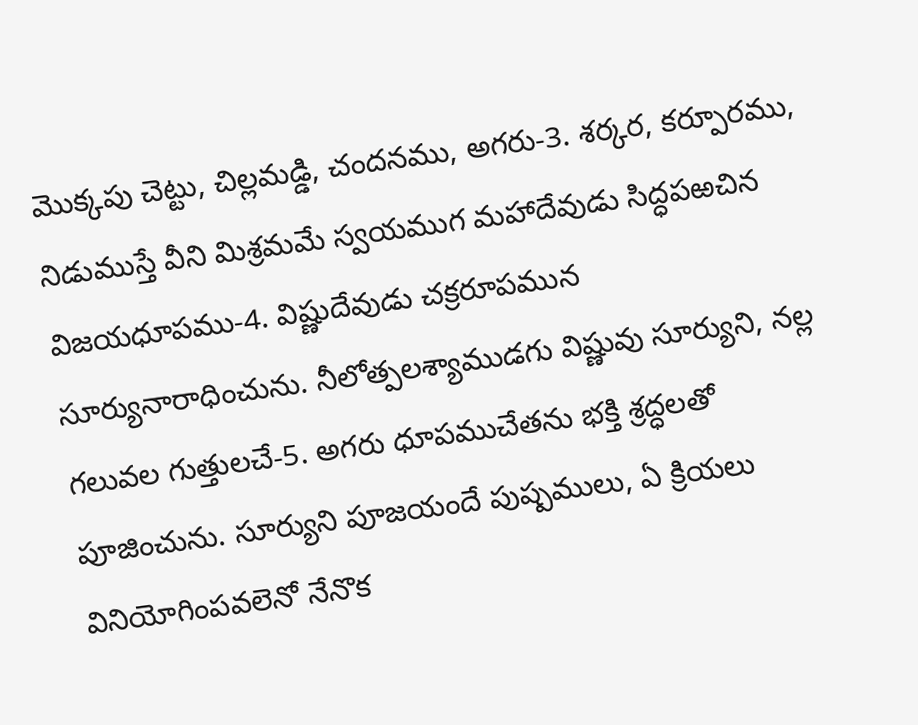మొక్కపు చెట్టు, చిల్లమడ్డి, చందనము, అగరు-3. శర్కర, కర్పూరము, నిడుముస్తే వీని మిశ్రమమే స్వయముగ మహాదేవుడు సిద్ధపఱచిన విజయధూపము-4. విష్ణుదేవుడు చక్రరూపమున సూర్యునారాధించును. నీలోత్పలశ్యాముడగు విష్ణువు సూర్యుని, నల్ల గలువల గుత్తులచే-5. అగరు ధూపముచేతను భక్తి శ్రద్ధలతో పూజించును. సూర్యుని పూజయందే పుష్పములు, ఏ క్రియలు వినియోగింపవలెనో నేనొక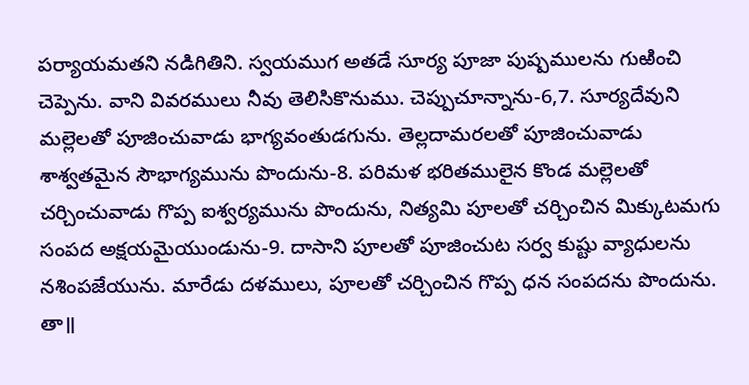పర్యాయమతని నడిగితిని. స్వయముగ అతడే సూర్య పూజా పుష్పములను గుఱించి చెప్పెను. వాని వివరములు నీవు తెలిసికొనుము. చెప్పుచూన్నాను-6,7. సూర్యదేవుని మల్లెలతో పూజించువాడు భాగ్యవంతుడగును. తెల్లదామరలతో పూజించువాడు శాశ్వతమైన సౌభాగ్యమును పొందును-8. పరిమళ భరితములైన కొండ మల్లెలతో చర్చించువాడు గొప్ప ఐశ్వర్యమును పొందును, నిత్యమి పూలతో చర్చించిన మిక్కుటమగు సంపద అక్షయమైయుండును-9. దాసాని పూలతో పూజించుట సర్వ కుష్టు వ్యాధులను నశింపజేయును. మారేడు దళములు, పూలతో చర్చించిన గొప్ప ధన సంపదను పొందును.
తా॥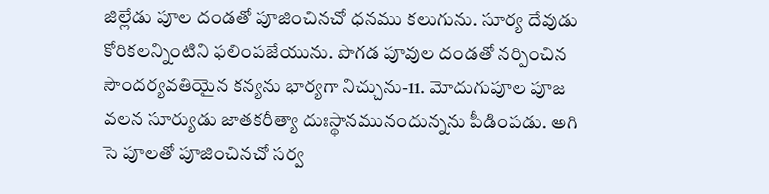జిల్లేడు పూల దండతో పూజించినచో ధనము కలుగును. సూర్య దేవుడు కోరికలన్నింటిని ఫలింపజేయును. పొగడ పూవుల దండతో నర్పించిన సౌందర్యవతియైన కన్యను భార్యగా నిచ్చును-11. మోదుగుపూల పూజ వలన సూర్యుడు జాతకరీత్యా దుఃస్థానమునందున్నను పీడింపడు. అగి సె పూలతో పూజించినచో సర్వ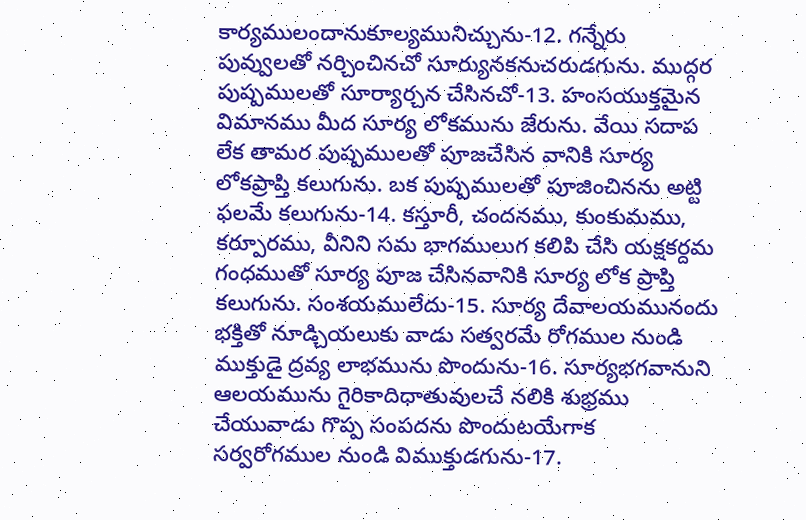కార్యములందానుకూల్యమునిచ్చును-12. గన్నేరు పువ్వులతో నర్చించినచో సూర్యునకనుచరుడగును. ముద్గర పుష్పములతో సూర్యార్చన చేసినచో-13. హంసయుక్తమైన విమానము మీద సూర్య లోకమును జేరును. వేయి సదాప లేక తామర పుష్పములతో పూజచేసిన వానికి సూర్య లోకప్రాప్తి కలుగును. బక పుష్పములతో పూజించినను అట్టి ఫలమే కలుగును-14. కస్తూరీ, చందనము, కుంకుమము, కర్పూరము, వీనిని సమ భాగములుగ కలిపి చేసి యక్షకర్దమ గంధముతో సూర్య పూజ చేసినవానికి సూర్య లోక ప్రాప్తి కలుగును. సంశయములేదు-15. సూర్య దేవాలయమునందు భక్తితో నూడ్చియలుకు వాడు సత్వరమే రోగముల నుండి ముక్తుడై ద్రవ్య లాభమును పొందును-16. సూర్యభగవానుని ఆలయమును గైరికాదిధాతువులచే నలికి శుభ్రము చేయువాడు గొప్ప సంపదను పొందుటయేగాక సర్వరోగముల నుండి విముక్తుడగును-17.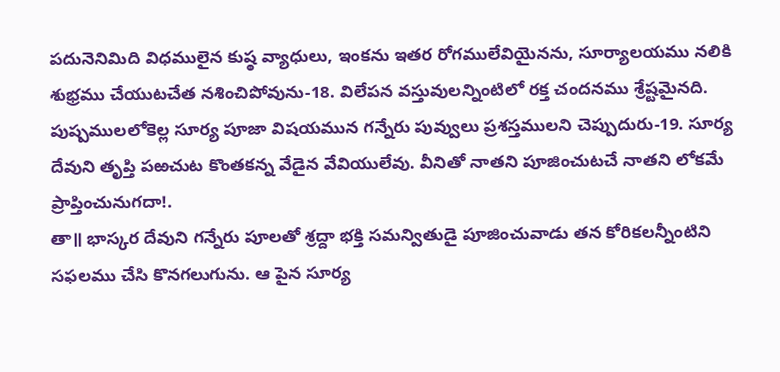పదునెనిమిది విధములైన కుష్ఠ వ్యాధులు, ఇంకను ఇతర రోగములేవియైనను, సూర్యాలయము నలికి శుభ్రము చేయుటచేత నశించిపోవును-18. విలేపన వస్తువులన్నింటిలో రక్త చందనము శ్రేష్టమైనది. పుష్పములలోకెల్ల సూర్య పూజా విషయమున గన్నేరు పువ్వులు ప్రశస్తములని చెప్పుదురు-19. సూర్య దేవుని తృప్తి పఱచుట కొంతకన్న వేడైన వేవియులేవు. వీనితో నాతని పూజించుటచే నాతని లోకమే ప్రాప్తించునుగదా!.
తా॥ భాస్కర దేవుని గన్నేరు పూలతో శ్రద్దా భక్తి సమన్వితుడై పూజించువాడు తన కోరికలన్నీంటిని సఫలము చేసి కొనగలుగును. ఆ పైన సూర్య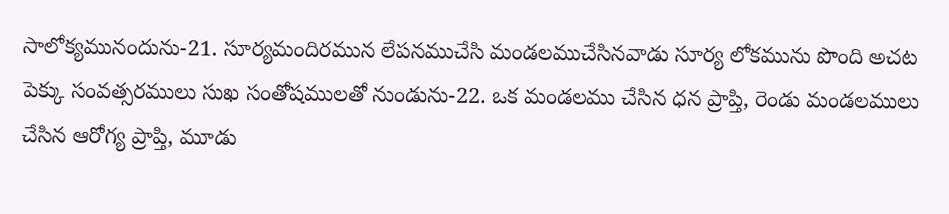సాలోక్యమునందును-21. సూర్యమందిరమున లేపనముచేసి మండలముచేసినవాడు సూర్య లోకమును పొంది అచట పెక్కు సంవత్సరములు సుఖ సంతోషములతో నుండును-22. ఒక మండలము చేసిన ధన ప్రాప్తి, రెండు మండలములు చేసిన ఆరోగ్య ప్రాప్తి, మూడు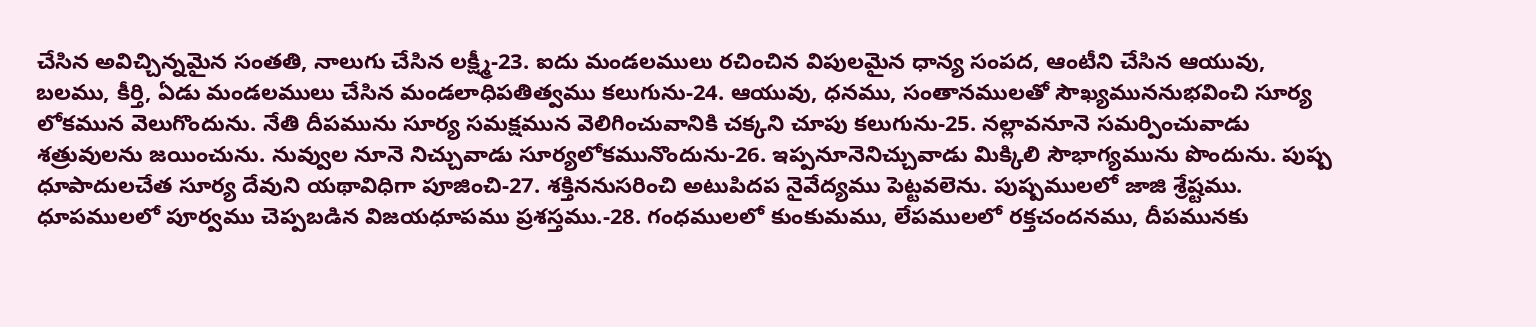చేసిన అవిచ్చిన్నమైన సంతతి, నాలుగు చేసిన లక్ష్మీ-23. ఐదు మండలములు రచించిన విపులమైన ధాన్య సంపద, ఆంటీని చేసిన ఆయువు, బలము, కీర్తి, ఏడు మండలములు చేసిన మండలాధిపతిత్వము కలుగును-24. ఆయువు, ధనము, సంతానములతో సౌఖ్యముననుభవించి సూర్య లోకమున వెలుగొందును. నేతి దీపమును సూర్య సమక్షమున వెలిగించువానికి చక్కని చూపు కలుగును-25. నల్లావనూనె సమర్పించువాడు శత్రువులను జయించును. నువ్వుల నూనె నిచ్చువాడు సూర్యలోకమునొందును-26. ఇప్పనూనెనిచ్చువాడు మిక్కిలి సౌభాగ్యమును పొందును. పుష్ప ధూపాదులచేత సూర్య దేవుని యథావిధిగా పూజించి-27. శక్తిననుసరించి అటుపిదప నైవేద్యము పెట్టవలెను. పుష్పములలో జాజి శ్రేష్టము. ధూపములలో పూర్వము చెప్పబడిన విజయధూపము ప్రశస్తము.-28. గంధములలో కుంకుమము, లేపములలో రక్తచందనము, దీపమునకు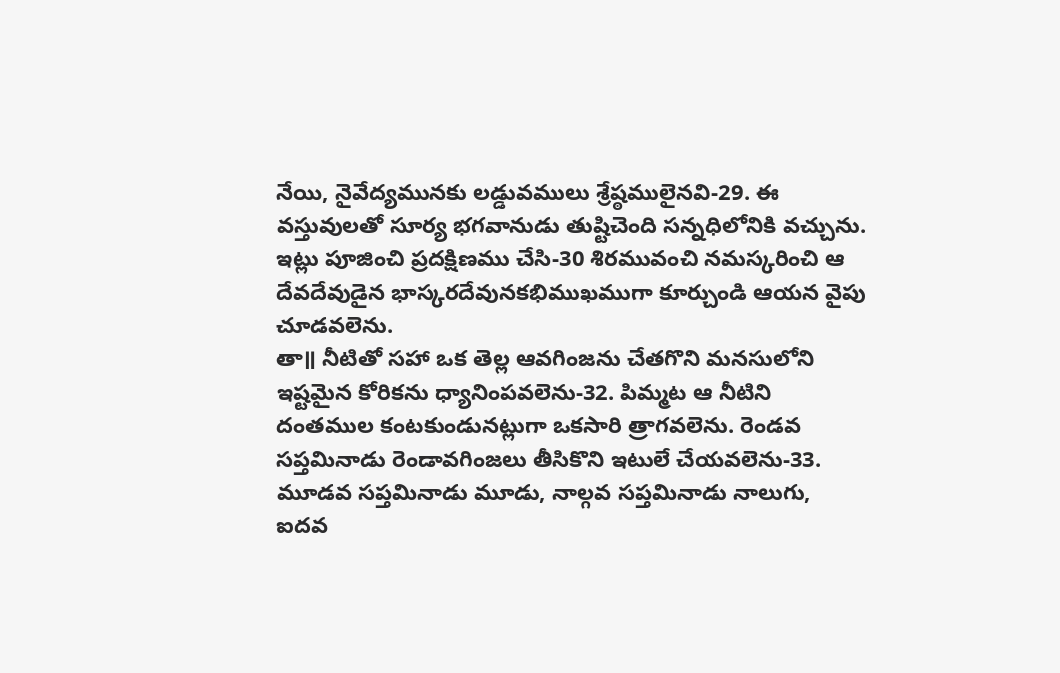నేయి, నైవేద్యమునకు లడ్డువములు శ్రేష్ఠములైనవి-29. ఈ వస్తువులతో సూర్య భగవానుడు తుష్టిచెంది సన్నధిలోనికి వచ్చును. ఇట్లు పూజించి ప్రదక్షిణము చేసి-30 శిరమువంచి నమస్కరించి ఆ దేవదేవుడైన భాస్కరదేవునకభిముఖముగా కూర్చుండి ఆయన వైపు చూడవలెను.
తా॥ నీటితో సహా ఒక తెల్ల ఆవగింజను చేతగొని మనసులోని ఇష్టమైన కోరికను ధ్యానింపవలెను-32. పిమ్మట ఆ నీటిని దంతముల కంటకుండునట్లుగా ఒకసారి త్రాగవలెను. రెండవ సప్తమినాడు రెండావగింజలు తీసికొని ఇటులే చేయవలెను-33. మూడవ సప్తమినాడు మూడు, నాల్గవ సప్తమినాడు నాలుగు, ఐదవ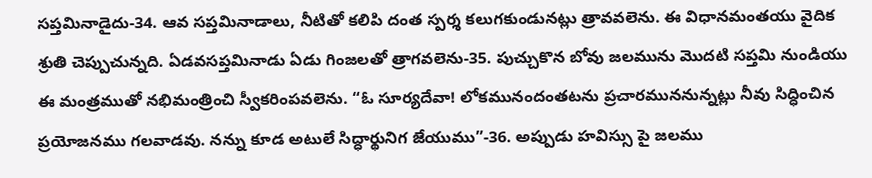సప్తమినాడైదు-34. ఆవ సప్తమినాడాలు, నీటితో కలిపి దంత స్పర్శ కలుగకుండునట్లు త్రావవలెను. ఈ విధానమంతయు వైదిక శ్రుతి చెప్పుచున్నది. ఏడవసప్తమినాడు ఏడు గింజలతో త్రాగవలెను-35. పుచ్చుకొన బోవు జలమును మొదటి సప్తమి నుండియు ఈ మంత్రముతో నభిమంత్రించి స్వీకరింపవలెను. “ఓ సూర్యదేవా! లోకమునందంతటను ప్రచారముననున్నట్లు నీవు సిద్ధించిన ప్రయోజనము గలవాడవు. నన్ను కూడ అటులే సిద్ధార్థునిగ జేయుము”-36. అప్పుడు హవిస్సు పై జలము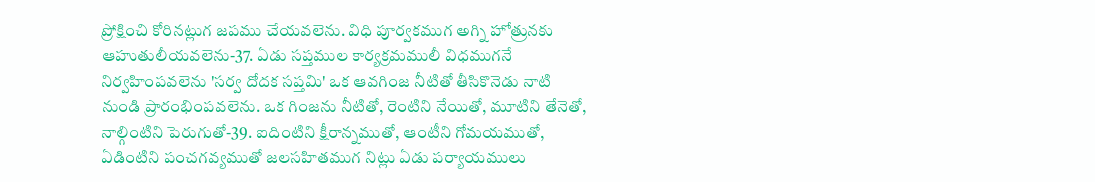ప్రోక్షించి కోరినట్లుగ జపము చేయవలెను. విధి పూర్వకముగ అగ్ని హోత్రునకు ఆహుతులీయవలెను-37. ఏడు సప్తముల కార్యక్రమములీ విధముగనే నిర్వహింపవలెను 'సర్వ దోదక సప్తమి' ఒక ఆవగింజ నీటితో తీసికొనెడు నాటి నుండి ప్రారంభింపవలెను. ఒక గింజను నీటితో, రెంటిని నేయితో, మూటిని తేనెతో, నాల్గింటిని పెరుగుతో-39. ఐదింటిని క్షీరాన్నముతో, ఆంటీని గోమయముతో, ఏడింటిని పంచగవ్యముతో జలసహితముగ నిట్లు ఏడు పర్యాయములు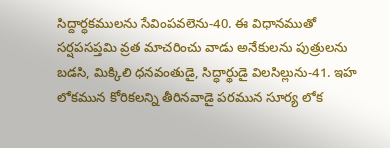సిద్దార్ధకములను సేవింపవలెను-40. ఈ విధానముతో సర్షపసప్తమి వ్రత మాచరించు వాడు అనేకులను పుత్రులను బడసి, మిక్కిలి ధనవంతుడై, సిద్ధార్థుడై విలసిల్లును-41. ఇహ లోకమున కోరికలన్ని తీరినవాడై పరమున సూర్య లోక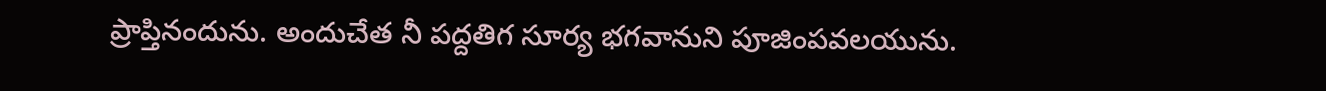ప్రాప్తినందును. అందుచేత నీ పద్దతిగ సూర్య భగవానుని పూజింపవలయును.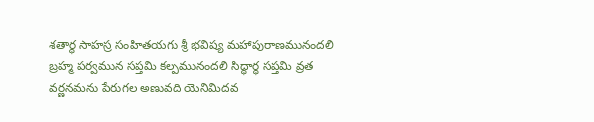శతార్థ సాహస్ర సంహితయగు శ్రీ భవిష్య మహాపురాణమునందలి బ్రహ్మ పర్వమున సప్తమి కల్పమునందలి సిద్ధార్ధ సప్తమి వ్రత వర్ణనమను పేరుగల అణువది యెనిమిదవ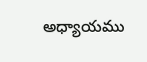అధ్యాయము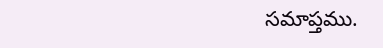సమాప్తము.